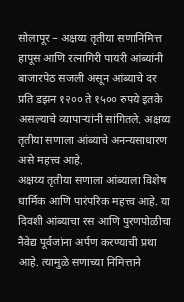सोलापूर – अक्षय्य तृतीया सणानिमित्त हापूस आणि रत्नागिरी पायरी आंब्यांनी बाजारपेठ सजली असून आंब्याचे दर प्रति डझन १२०० ते १५०० रुपये इतके असल्याचे व्यापाऱ्यांनी सांगितले. अक्षय्य तृतीया सणाला आंब्याचे अनन्यसाधारण असे महत्त्व आहे.
अक्षय्य तृतीया सणाला आंब्याला विशेष धार्मिक आणि पारंपरिक महत्त्व आहे. या दिवशी आंब्याचा रस आणि पुरणपोळीचा नैवेद्य पूर्वजांना अर्पण करण्याची प्रथा आहे. त्यामुळे सणाच्या निमित्ताने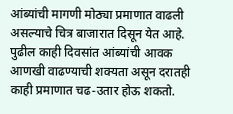आंब्यांची मागणी मोठ्या प्रमाणात वाढली असल्याचे चित्र बाजारात दिसून येत आहे. पुढील काही दिवसांत आंब्यांची आवक आणखी वाढण्याची शक्यता असून दरातही काही प्रमाणात चढ-उतार होऊ शकतो.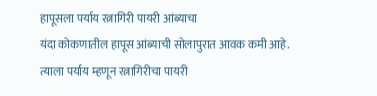हापूसला पर्याय रत्नागिरी पायरी आंब्याचा
यंदा कोकणातील हापूस आंब्याची सोलापुरात आवक कमी आहे. त्याला पर्याय म्हणून रत्नागिरीचा पायरी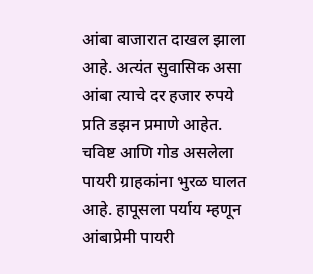आंबा बाजारात दाखल झाला आहे. अत्यंत सुवासिक असा आंबा त्याचे दर हजार रुपये प्रति डझन प्रमाणे आहेत. चविष्ट आणि गोड असलेला पायरी ग्राहकांना भुरळ घालत आहे. हापूसला पर्याय म्हणून आंबाप्रेमी पायरी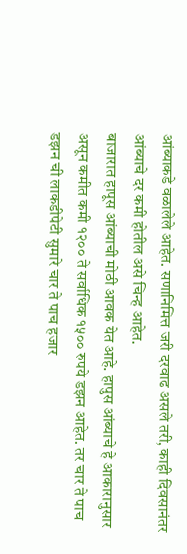आंब्याकडे वळालेले आहेत. सणानिमित्त जरी दरवाढ असले तरी, काही दिवसानंतर आंब्याचे दर कमी होतील असे चिन्ह आहेत.
बाजारात हापूस आंब्याची मोठी आवक येत आहे. हापुस आंब्याचे हे आकारानुसार असून कमीत कमी १२०० ते सर्वाधिक १५०० रुपये डझन आहेत. तर चार ते पाच डझन ची लाकडीपेटी सुमारे चार ते पाच हजार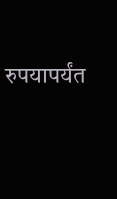रुपयापर्यंत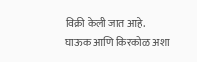विक्री केली जात आहे. घाऊक आणि किरकोळ अशा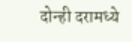दोन्ही दरामध्ये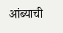आंब्याची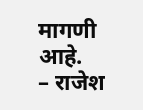मागणी आहे.
– राजेश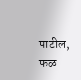पाटील, फळ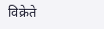विक्रेते